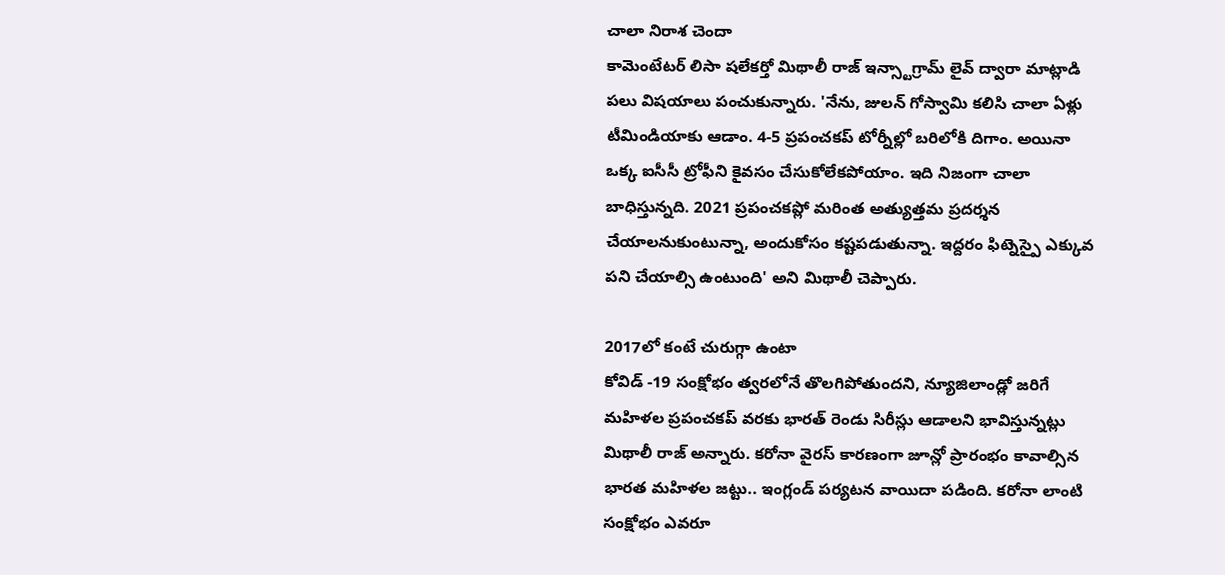చాలా నిరాశ చెందా
కామెంటేటర్ లిసా షలేకర్తో మిథాలీ రాజ్ ఇన్స్టాగ్రామ్ లైవ్ ద్వారా మాట్లాడి పలు విషయాలు పంచుకున్నారు. 'నేను, జులన్ గోస్వామి కలిసి చాలా ఏళ్లు టీమిండియాకు ఆడాం. 4-5 ప్రపంచకప్ టోర్నీల్లో బరిలోకి దిగాం. అయినా ఒక్క ఐసీసీ ట్రోఫీని కైవసం చేసుకోలేకపోయాం. ఇది నిజంగా చాలా బాధిస్తున్నది. 2021 ప్రపంచకప్లో మరింత అత్యుత్తమ ప్రదర్శన చేయాలనుకుంటున్నా, అందుకోసం కష్టపడుతున్నా. ఇద్దరం ఫిట్నెస్పై ఎక్కువ పని చేయాల్సి ఉంటుంది' అని మిథాలీ చెప్పారు.

2017లో కంటే చురుగ్గా ఉంటా
కోవిడ్ -19 సంక్షోభం త్వరలోనే తొలగిపోతుందని, న్యూజిలాండ్లో జరిగే మహిళల ప్రపంచకప్ వరకు భారత్ రెండు సిరీస్లు ఆడాలని భావిస్తున్నట్లు మిథాలీ రాజ్ అన్నారు. కరోనా వైరస్ కారణంగా జూన్లో ప్రారంభం కావాల్సిన భారత మహిళల జట్టు.. ఇంగ్లండ్ పర్యటన వాయిదా పడింది. కరోనా లాంటి సంక్షోభం ఎవరూ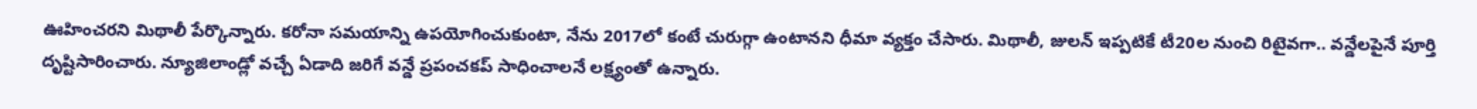ఊహించరని మిథాలీ పేర్కొన్నారు. కరోనా సమయాన్ని ఉపయోగించుకుంటా, నేను 2017లో కంటే చురుగ్గా ఉంటానని ధీమా వ్యక్తం చేసారు. మిథాలీ, జులన్ ఇప్పటికే టీ20ల నుంచి రిటైవగా.. వన్డేలపైనే పూర్తి దృష్టిసారించారు. న్యూజిలాండ్లో వచ్చే ఏడాది జరిగే వన్డే ప్రపంచకప్ సాధించాలనే లక్ష్యంతో ఉన్నారు.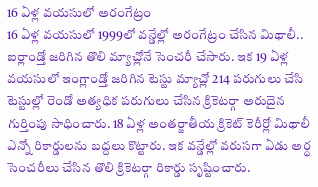16 ఏళ్ల వయసులో అరంగేట్రం
16 ఏళ్ల వయసులో 1999లో వన్డేల్లో అరంగేట్రం చేసిన మిథాలీ.. ఐర్లాండ్తో జరిగిన తొలి మ్యాచ్లోనే సెంచరీ చేసారు. ఇక 19 ఏళ్ల వయసులో ఇంగ్లాండ్తో జరిగిన టెస్టు మ్యాచ్లో 214 పరుగులు చేసి టెస్టుల్లో రెండో అత్యధిక పరుగులు చేసిన క్రికెటర్గా అరుదైన గుర్తింపు సాధించారు. 18 ఏళ్ల అంతర్జాతీయ క్రికెట్ కెరీర్లో మిథాలీ ఎన్నో రికార్డులను బద్దలు కొట్టారు. ఇక వన్డేల్లో వరుసగా ఏడు అర్ధ సెంచరీలు చేసిన తొలి క్రికెటర్గా రికార్డు సృష్టించారు.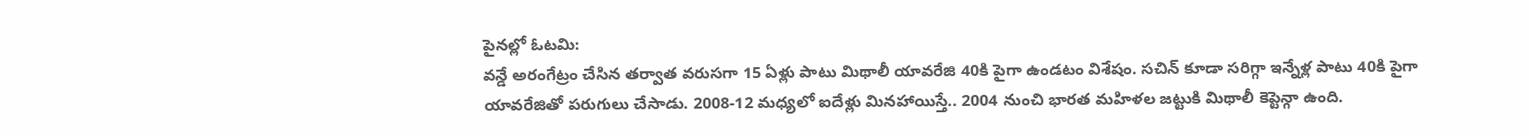పైనల్లో ఓటమి:
వన్డే అరంగేట్రం చేసిన తర్వాత వరుసగా 15 ఏళ్లు పాటు మిథాలీ యావరేజి 40కి పైగా ఉండటం విశేషం. సచిన్ కూడా సరిగ్గా ఇన్నేళ్ల పాటు 40కి పైగా యావరేజితో పరుగులు చేసాడు. 2008-12 మధ్యలో ఐదేళ్లు మినహాయిస్తే.. 2004 నుంచి భారత మహిళల జట్టుకి మిథాలీ కెప్టెన్గా ఉంది.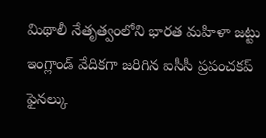మిథాలీ నేతృత్వంలోని భారత మహిళా జట్టు ఇంగ్లాండ్ వేదికగా జరిగిన ఐసీసీ ప్రపంచకప్ ఫైనల్కు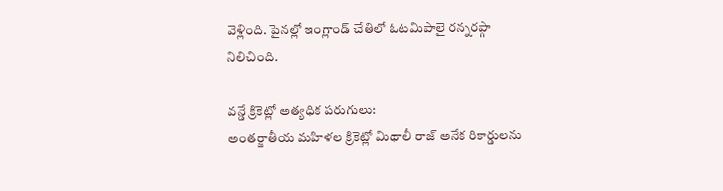వెళ్లింది. పైనల్లో ఇంగ్లాండ్ చేతిలో ఓటమిపాలై రన్నరప్గా నిలిచింది.

వన్డే క్రికెట్లో అత్యధిక పరుగులు:
అంతర్జాతీయ మహిళల క్రికెట్లో మిథాలీ రాజ్ అనేక రికార్డులను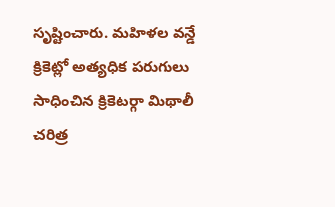సృష్టించారు. మహిళల వన్డే క్రికెట్లో అత్యధిక పరుగులు సాధించిన క్రికెటర్గా మిథాలీ చరిత్ర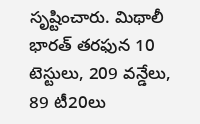సృష్టించారు. మిథాలీ భారత్ తరఫున 10 టెస్టులు, 209 వన్డేలు, 89 టీ20లు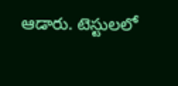ఆడారు. టెస్టులలో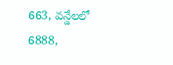663, వన్డేలలో 6888,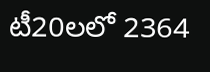టీ20లలో 2364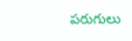పరుగులు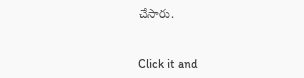చేసారు.


Click it and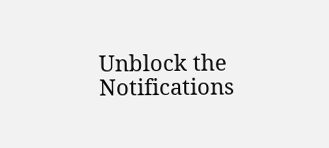Unblock the Notifications